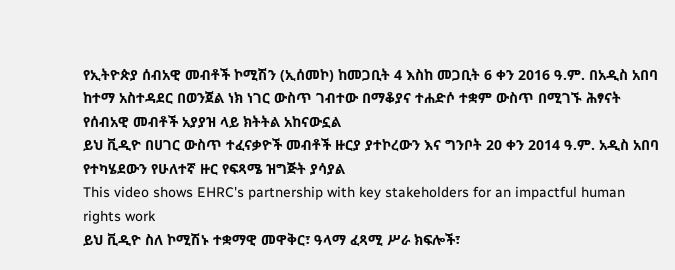የኢትዮጵያ ሰብአዊ መብቶች ኮሚሽን (ኢሰመኮ) ከመጋቢት 4 እስከ መጋቢት 6 ቀን 2016 ዓ.ም. በአዲስ አበባ ከተማ አስተዳደር በወንጀል ነክ ነገር ውስጥ ገብተው በማቆያና ተሐድሶ ተቋም ውስጥ በሚገኙ ሕፃናት የሰብአዊ መብቶች አያያዝ ላይ ክትትል አከናውኗል
ይህ ቪዲዮ በሀገር ውስጥ ተፈናቃዮች መብቶች ዙርያ ያተኮረውን እና ግንቦት 20 ቀን 2014 ዓ.ም. አዲስ አበባ የተካሄደውን የሁለተኛ ዙር የፍጻሜ ዝግጅት ያሳያል
This video shows EHRC's partnership with key stakeholders for an impactful human rights work
ይህ ቪዲዮ ስለ ኮሚሽኑ ተቋማዊ መዋቅር፣ ዓላማ ፈጻሚ ሥራ ክፍሎች፣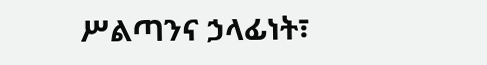ሥልጣንና ኃላፊነት፣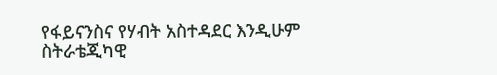የፋይናንስና የሃብት አስተዳደር እንዲሁም ስትራቴጂካዊ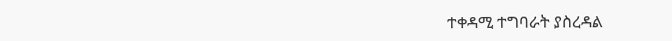ተቀዳሚ ተግባራት ያስረዳል